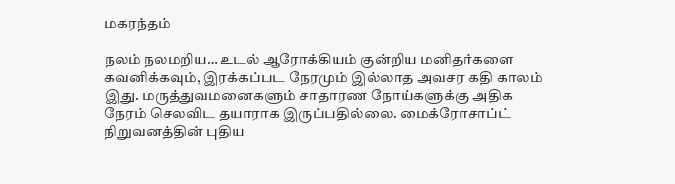மகரந்தம்

நலம் நலமறிய… உடல் ஆரோக்கியம் குன்றிய மனிதர்களை கவனிக்கவும், இரக்கப்பட நேரமும் இல்லாத அவசர கதி காலம் இது. மருத்துவமனைகளும் சாதாரண நோய்களுக்கு அதிக நேரம் செலவிட தயாராக இருப்பதில்லை. மைக்ரோசாப்ட் நிறுவனத்தின் புதிய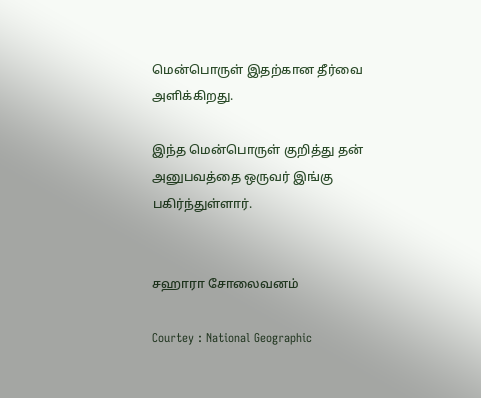மென்பொருள் இதற்கான தீர்வை அளிக்கிறது.

இந்த மென்பொருள் குறித்து தன் அனுபவத்தை ஒருவர் இங்கு பகிர்ந்துள்ளார்.


சஹாரா சோலைவனம்

Courtey : National Geographic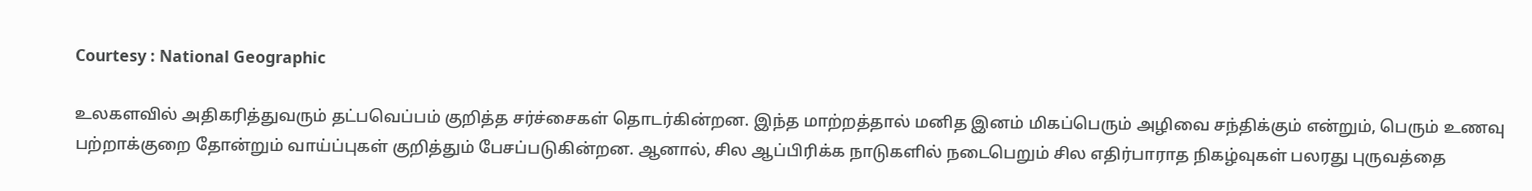Courtesy : National Geographic

உலகளவில் அதிகரித்துவரும் தட்பவெப்பம் குறித்த சர்ச்சைகள் தொடர்கின்றன. இந்த மாற்றத்தால் மனித இனம் மிகப்பெரும் அழிவை சந்திக்கும் என்றும், பெரும் உணவு பற்றாக்குறை தோன்றும் வாய்ப்புகள் குறித்தும் பேசப்படுகின்றன. ஆனால், சில ஆப்பிரிக்க நாடுகளில் நடைபெறும் சில எதிர்பாராத நிகழ்வுகள் பலரது புருவத்தை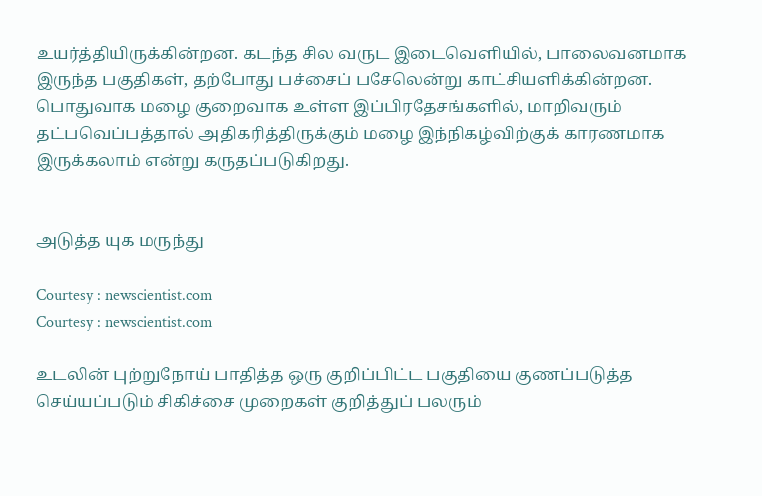உயர்த்தியிருக்கின்றன. கடந்த சில வருட இடைவெளியில், பாலைவனமாக இருந்த பகுதிகள், தற்போது பச்சைப் பசேலென்று காட்சியளிக்கின்றன. பொதுவாக மழை குறைவாக உள்ள இப்பிரதேசங்களில், மாறிவரும் தட்பவெப்பத்தால் அதிகரித்திருக்கும் மழை இந்நிகழ்விற்குக் காரணமாக இருக்கலாம் என்று கருதப்படுகிறது.


அடுத்த யுக மருந்து

Courtesy : newscientist.com
Courtesy : newscientist.com

உடலின் புற்றுநோய் பாதித்த ஒரு குறிப்பிட்ட பகுதியை குணப்படுத்த செய்யப்படும் சிகிச்சை முறைகள் குறித்துப் பலரும்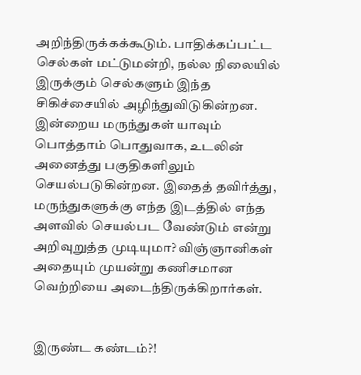அறிந்திருக்கக்கூடும். பாதிக்கப்பட்ட செல்கள் மட்டுமன்றி, நல்ல நிலையில் இருக்கும் செல்களும் இந்த சிகிச்சையில் அழிந்துவிடுகின்றன. இன்றைய மருந்துகள் யாவும் பொத்தாம் பொதுவாக, உடலின் அனைத்து பகுதிகளிலும் செயல்படுகின்றன. இதைத் தவிர்த்து, மருந்துகளுக்கு எந்த இடத்தில் எந்த அளவில் செயல்பட வேண்டும் என்று அறிவுறுத்த முடியுமா? விஞ்ஞானிகள் அதையும் முயன்று கணிசமான வெற்றியை அடைந்திருக்கிறார்கள்.


இருண்ட கண்டம்?!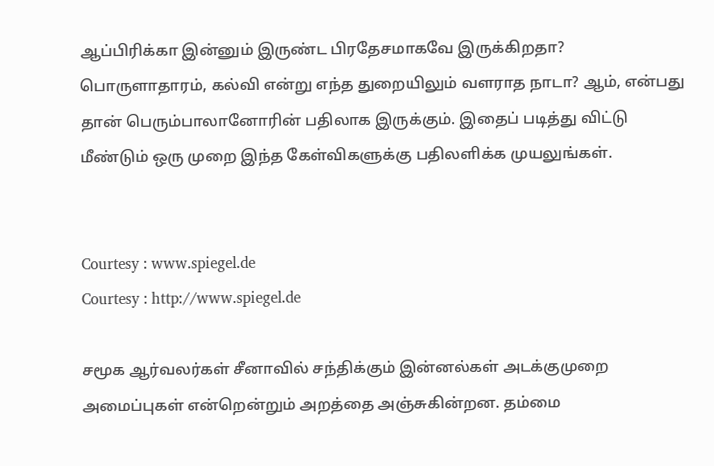ஆப்பிரிக்கா இன்னும் இருண்ட பிரதேசமாகவே இருக்கிறதா? பொருளாதாரம், கல்வி என்று எந்த துறையிலும் வளராத நாடா? ஆம், என்பது தான் பெரும்பாலானோரின் பதிலாக இருக்கும். இதைப் படித்து விட்டு மீண்டும் ஒரு முறை இந்த கேள்விகளுக்கு பதிலளிக்க முயலுங்கள்.


Courtesy : www.spiegel.de
Courtesy : http://www.spiegel.de

சமூக ஆர்வலர்கள் சீனாவில் சந்திக்கும் இன்னல்கள் அடக்குமுறை அமைப்புகள் என்றென்றும் அறத்தை அஞ்சுகின்றன. தம்மை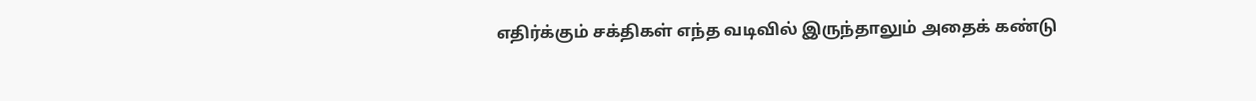எதிர்க்கும் சக்திகள் எந்த வடிவில் இருந்தாலும் அதைக் கண்டு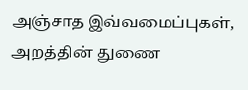அஞ்சாத இவ்வமைப்புகள், அறத்தின் துணை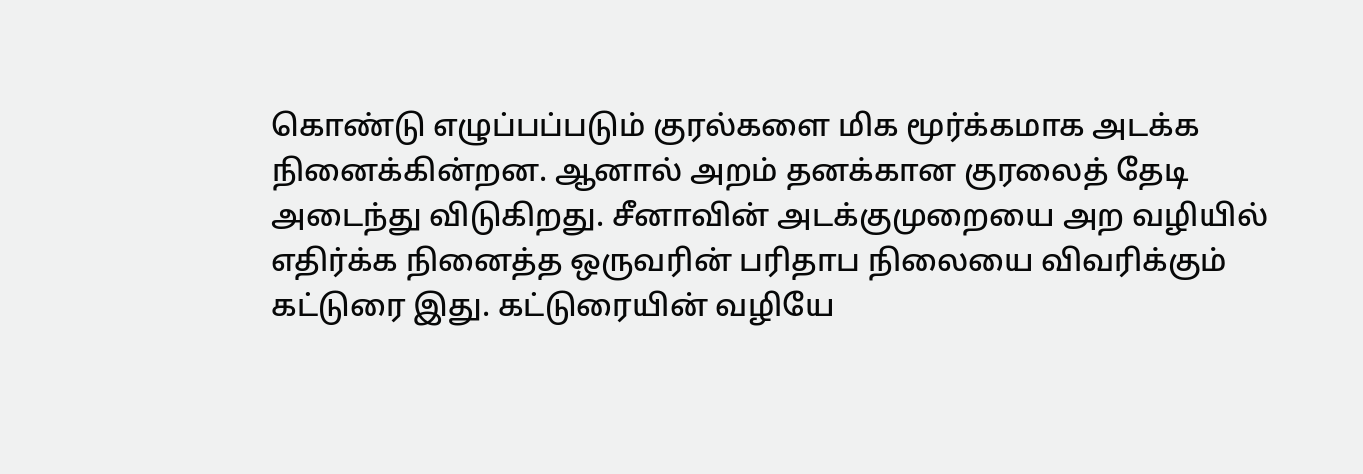கொண்டு எழுப்பப்படும் குரல்களை மிக மூர்க்கமாக அடக்க நினைக்கின்றன. ஆனால் அறம் தனக்கான குரலைத் தேடி அடைந்து விடுகிறது. சீனாவின் அடக்குமுறையை அற வழியில் எதிர்க்க நினைத்த ஒருவரின் பரிதாப நிலையை விவரிக்கும் கட்டுரை இது. கட்டுரையின் வழியே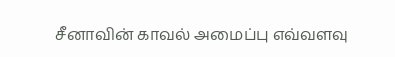சீனாவின் காவல் அமைப்பு எவ்வளவு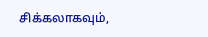சிக்கலாகவும்,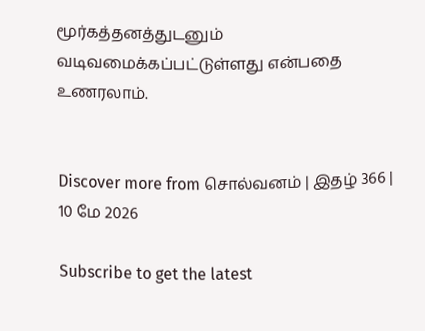மூர்கத்தனத்துடனும் வடிவமைக்கப்பட்டுள்ளது என்பதை உணரலாம்.


Discover more from சொல்வனம் | இதழ் 366 | 10 மே 2026

Subscribe to get the latest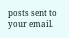posts sent to your email.